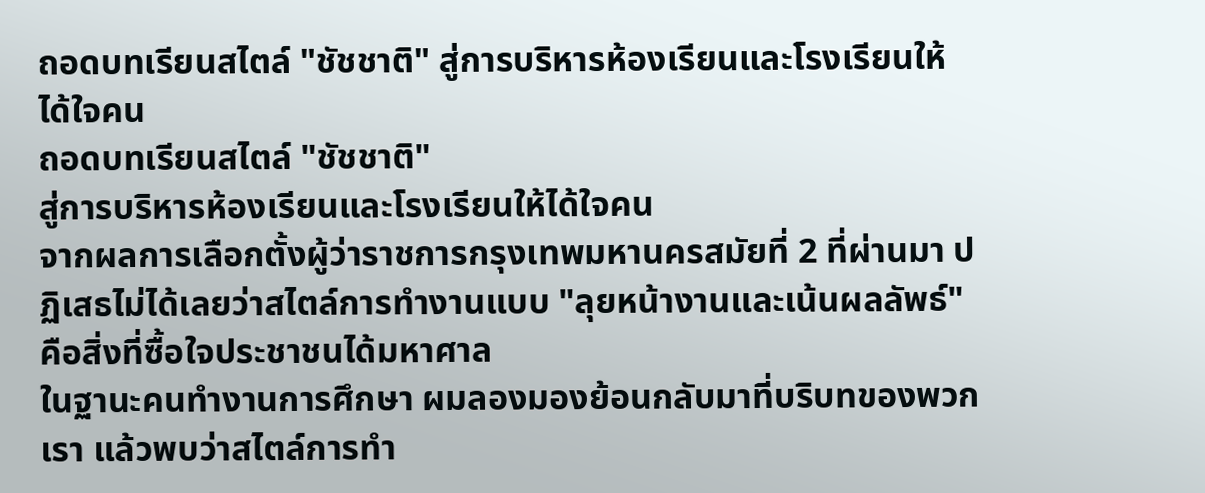ถอดบทเรียนสไตล์ "ชัชชาติ" สู่การบริหารห้องเรียนและโรงเรียนให้ได้ใจคน
ถอดบทเรียนสไตล์ "ชัชชาติ"
สู่การบริหารห้องเรียนและโรงเรียนให้ได้ใจคน
จากผลการเลือกตั้งผู้ว่าราชการกรุงเทพมหานครสมัยที่ 2 ที่ผ่านมา ปฏิเสธไม่ได้เลยว่าสไตล์การทำงานแบบ "ลุยหน้างานและเน้นผลลัพธ์" คือสิ่งที่ซื้อใจประชาชนได้มหาศาล
ในฐานะคนทำงานการศึกษา ผมลองมองย้อนกลับมาที่บริบทของพวกเรา แล้วพบว่าสไตล์การทำ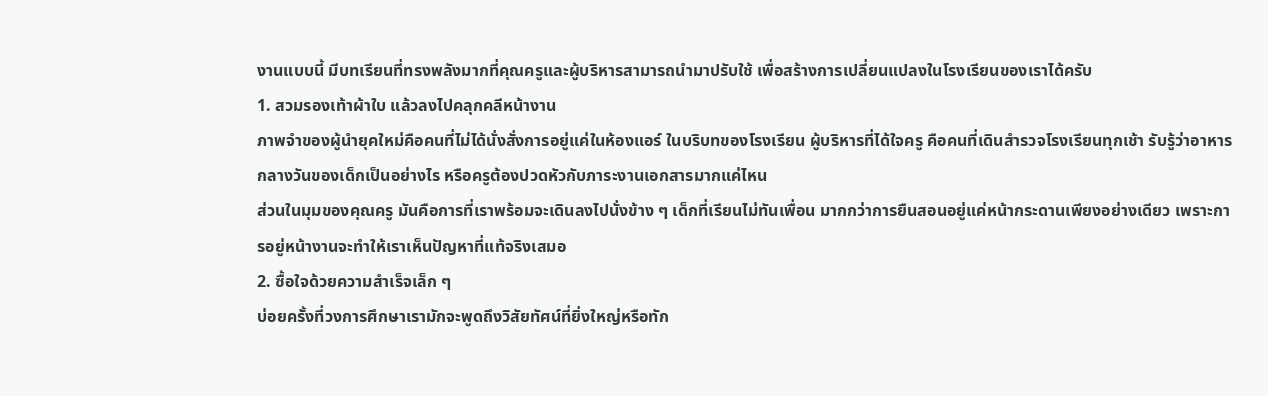งานแบบนี้ มีบทเรียนที่ทรงพลังมากที่คุณครูและผู้บริหารสามารถนำมาปรับใช้ เพื่อสร้างการเปลี่ยนแปลงในโรงเรียนของเราได้ครับ
1. สวมรองเท้าผ้าใบ แล้วลงไปคลุกคลีหน้างาน
ภาพจำของผู้นำยุคใหม่คือคนที่ไม่ได้นั่งสั่งการอยู่แค่ในห้องแอร์ ในบริบทของโรงเรียน ผู้บริหารที่ได้ใจครู คือคนที่เดินสำรวจโรงเรียนทุกเช้า รับรู้ว่าอาหารกลางวันของเด็กเป็นอย่างไร หรือครูต้องปวดหัวกับภาระงานเอกสารมากแค่ไหน
ส่วนในมุมของคุณครู มันคือการที่เราพร้อมจะเดินลงไปนั่งข้าง ๆ เด็กที่เรียนไม่ทันเพื่อน มากกว่าการยืนสอนอยู่แค่หน้ากระดานเพียงอย่างเดียว เพราะการอยู่หน้างานจะทำให้เราเห็นปัญหาที่แท้จริงเสมอ
2. ซื้อใจด้วยความสำเร็จเล็ก ๆ
บ่อยครั้งที่วงการศึกษาเรามักจะพูดถึงวิสัยทัศน์ที่ยิ่งใหญ่หรือทัก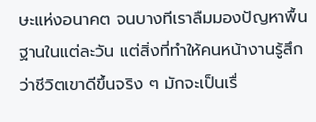ษะแห่งอนาคต จนบางทีเราลืมมองปัญหาพื้นฐานในแต่ละวัน แต่สิ่งที่ทำให้คนหน้างานรู้สึกว่าชีวิตเขาดีขึ้นจริง ๆ มักจะเป็นเรื่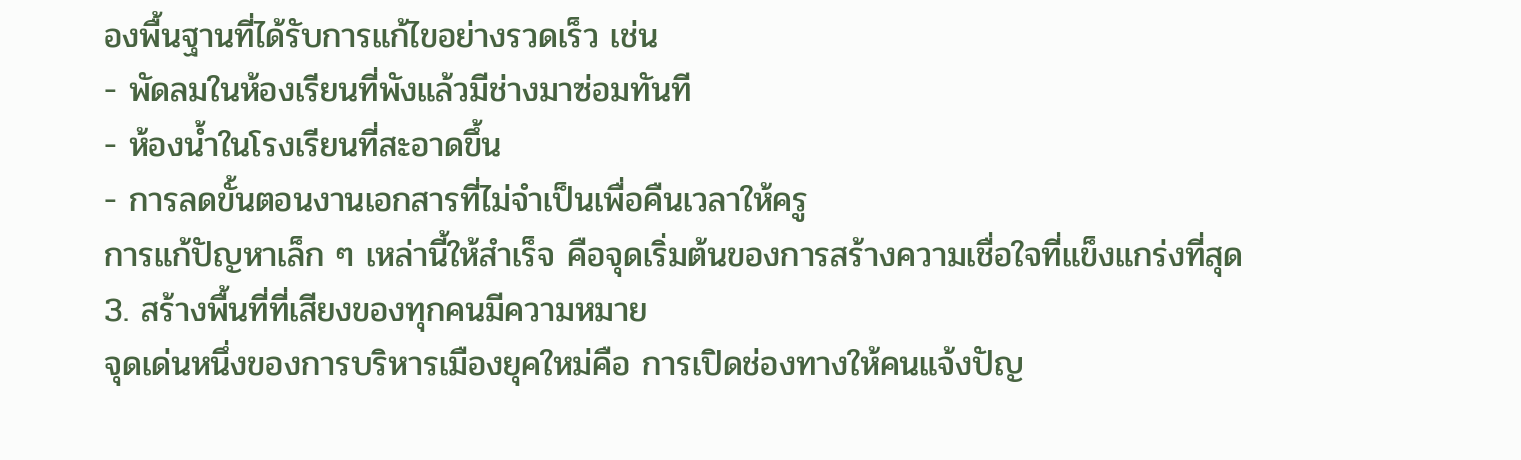องพื้นฐานที่ได้รับการแก้ไขอย่างรวดเร็ว เช่น
- พัดลมในห้องเรียนที่พังแล้วมีช่างมาซ่อมทันที
- ห้องน้ำในโรงเรียนที่สะอาดขึ้น
- การลดขั้นตอนงานเอกสารที่ไม่จำเป็นเพื่อคืนเวลาให้ครู
การแก้ปัญหาเล็ก ๆ เหล่านี้ให้สำเร็จ คือจุดเริ่มต้นของการสร้างความเชื่อใจที่แข็งแกร่งที่สุด
3. สร้างพื้นที่ที่เสียงของทุกคนมีความหมาย
จุดเด่นหนึ่งของการบริหารเมืองยุคใหม่คือ การเปิดช่องทางให้คนแจ้งปัญ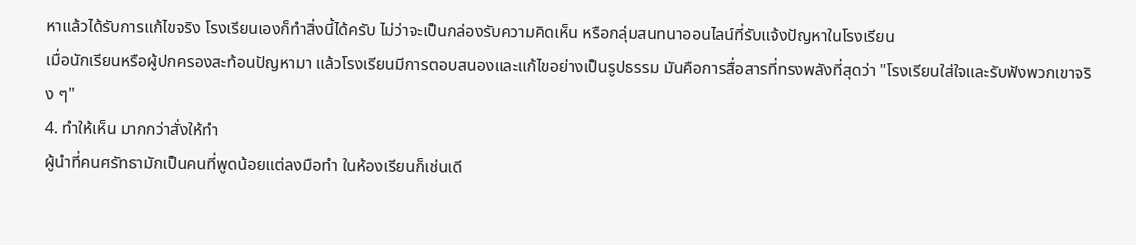หาแล้วได้รับการแก้ไขจริง โรงเรียนเองก็ทำสิ่งนี้ได้ครับ ไม่ว่าจะเป็นกล่องรับความคิดเห็น หรือกลุ่มสนทนาออนไลน์ที่รับแจ้งปัญหาในโรงเรียน
เมื่อนักเรียนหรือผู้ปกครองสะท้อนปัญหามา แล้วโรงเรียนมีการตอบสนองและแก้ไขอย่างเป็นรูปธรรม มันคือการสื่อสารที่ทรงพลังที่สุดว่า "โรงเรียนใส่ใจและรับฟังพวกเขาจริง ๆ"
4. ทำให้เห็น มากกว่าสั่งให้ทำ
ผู้นำที่คนศรัทธามักเป็นคนที่พูดน้อยแต่ลงมือทำ ในห้องเรียนก็เช่นเดี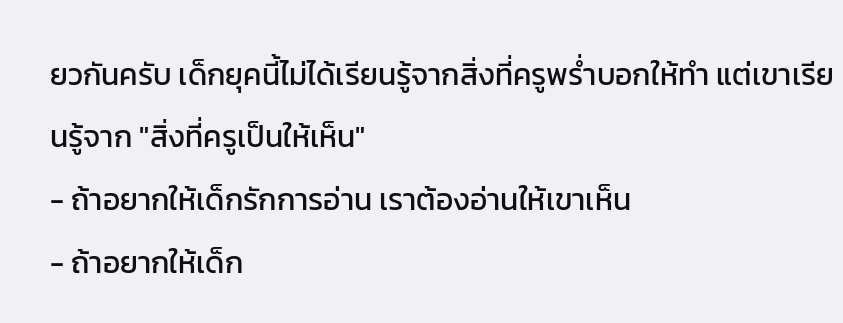ยวกันครับ เด็กยุคนี้ไม่ได้เรียนรู้จากสิ่งที่ครูพร่ำบอกให้ทำ แต่เขาเรียนรู้จาก "สิ่งที่ครูเป็นให้เห็น"
- ถ้าอยากให้เด็กรักการอ่าน เราต้องอ่านให้เขาเห็น
- ถ้าอยากให้เด็ก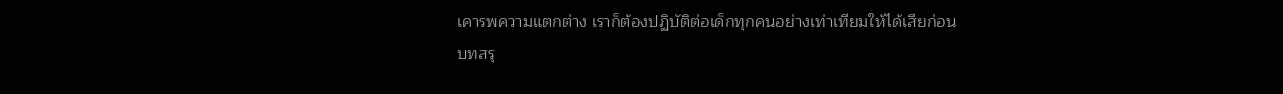เคารพความแตกต่าง เราก็ต้องปฏิบัติต่อเด็กทุกคนอย่างเท่าเทียมให้ได้เสียก่อน
บทสรุ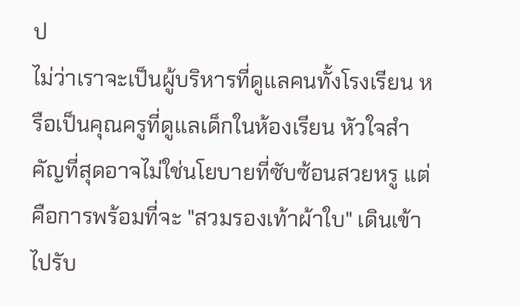ป
ไม่ว่าเราจะเป็นผู้บริหารที่ดูแลคนทั้งโรงเรียน หรือเป็นคุณครูที่ดูแลเด็กในห้องเรียน หัวใจสำคัญที่สุดอาจไม่ใช่นโยบายที่ซับซ้อนสวยหรู แต่คือการพร้อมที่จะ "สวมรองเท้าผ้าใบ" เดินเข้าไปรับ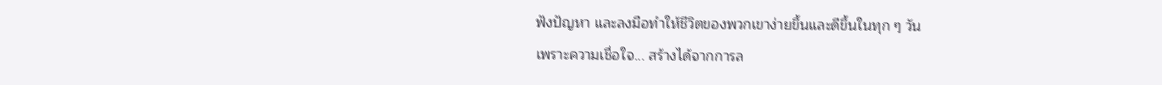ฟังปัญหา และลงมือทำให้ชีวิตของพวกเขาง่ายขึ้นและดีขึ้นในทุก ๆ วัน
เพราะความเชื่อใจ... สร้างได้จากการล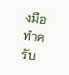งมือทำครับ